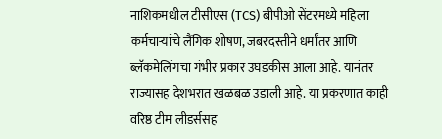नाशिकमधील टीसीएस (TCS) बीपीओ सेंटरमध्ये महिला कर्मचाऱ्यांचे लैंगिक शोषण, जबरदस्तीने धर्मांतर आणि ब्लॅकमेलिंगचा गंभीर प्रकार उघडकीस आला आहे. यानंतर राज्यासह देशभरात खळबळ उडाली आहे. या प्रकरणात काही वरिष्ठ टीम लीडर्ससह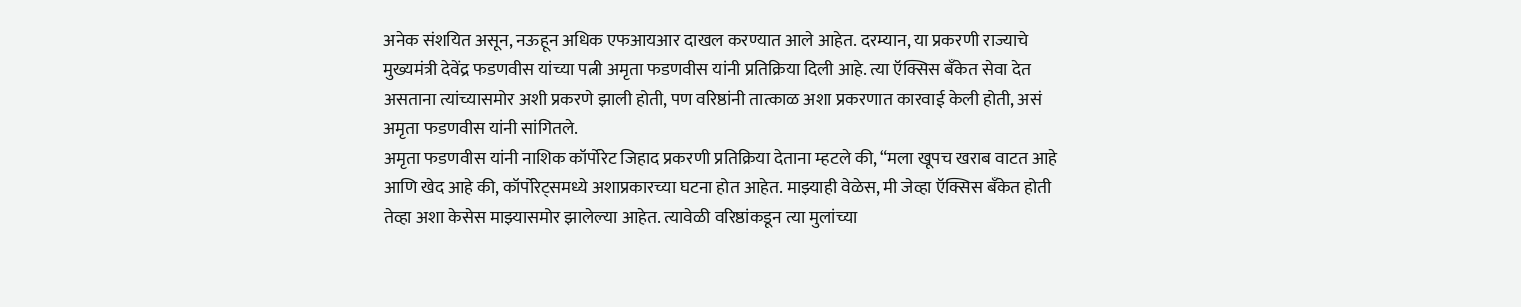अनेक संशयित असून, नऊहून अधिक एफआयआर दाखल करण्यात आले आहेत. दरम्यान, या प्रकरणी राज्याचे मुख्यमंत्री देवेंद्र फडणवीस यांच्या पत्नी अमृता फडणवीस यांनी प्रतिक्रिया दिली आहे. त्या ऍक्सिस बँकेत सेवा देत असताना त्यांच्यासमोर अशी प्रकरणे झाली होती, पण वरिष्ठांनी तात्काळ अशा प्रकरणात कारवाई केली होती, असं अमृता फडणवीस यांनी सांगितले.
अमृता फडणवीस यांनी नाशिक कॉर्पोरेट जिहाद प्रकरणी प्रतिक्रिया देताना म्हटले की, “मला खूपच खराब वाटत आहे आणि खेद आहे की, कॉर्पोरेट्समध्ये अशाप्रकारच्या घटना होत आहेत. माझ्याही वेळेस, मी जेव्हा ऍक्सिस बँकेत होती तेव्हा अशा केसेस माझ्यासमोर झालेल्या आहेत. त्यावेळी वरिष्ठांकडून त्या मुलांच्या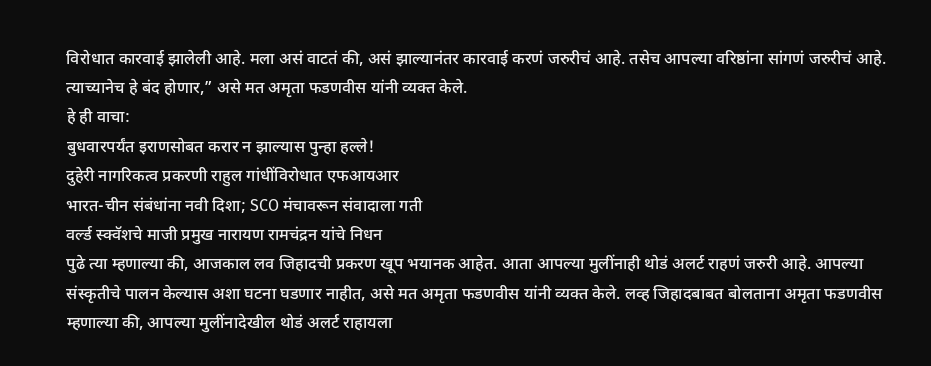विरोधात कारवाई झालेली आहे. मला असं वाटतं की, असं झाल्यानंतर कारवाई करणं जरुरीचं आहे. तसेच आपल्या वरिष्ठांना सांगणं जरुरीचं आहे. त्याच्यानेच हे बंद होणार,” असे मत अमृता फडणवीस यांनी व्यक्त केले.
हे ही वाचा:
बुधवारपर्यंत इराणसोबत करार न झाल्यास पुन्हा हल्ले!
दुहेरी नागरिकत्व प्रकरणी राहुल गांधींविरोधात एफआयआर
भारत-चीन संबंधांना नवी दिशा; SCO मंचावरून संवादाला गती
वर्ल्ड स्क्वॅशचे माजी प्रमुख नारायण रामचंद्रन यांचे निधन
पुढे त्या म्हणाल्या की, आजकाल लव जिहादची प्रकरण खूप भयानक आहेत. आता आपल्या मुलींनाही थोडं अलर्ट राहणं जरुरी आहे. आपल्या संस्कृतीचे पालन केल्यास अशा घटना घडणार नाहीत, असे मत अमृता फडणवीस यांनी व्यक्त केले. लव्ह जिहादबाबत बोलताना अमृता फडणवीस म्हणाल्या की, आपल्या मुलींनादेखील थोडं अलर्ट राहायला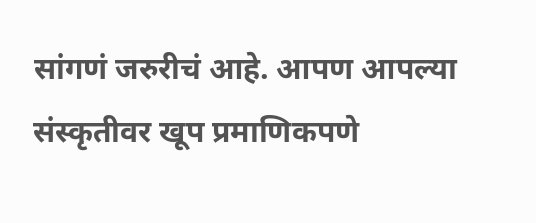सांगणं जरुरीचं आहे. आपण आपल्या संस्कृतीवर खूप प्रमाणिकपणे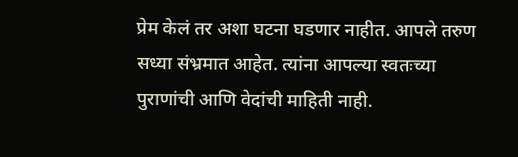प्रेम केलं तर अशा घटना घडणार नाहीत. आपले तरुण सध्या संभ्रमात आहेत. त्यांना आपल्या स्वतःच्या पुराणांची आणि वेदांची माहिती नाही.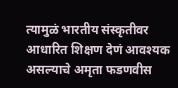त्यामुळं भारतीय संस्कृतीवर आधारित शिक्षण देणं आवश्यक असल्याचे अमृता फडणवीस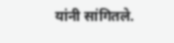यांनी सांगितले.